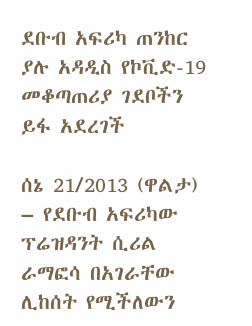ደቡብ አፍሪካ ጠንከር ያሉ አዳዲስ የኮቪድ-19 መቆጣጠሪያ ገደቦችን ይፋ አደረገች

ሰኔ 21/2013 (ዋልታ) – የደቡብ አፍሪካው ፕሬዝዳንት ሲሪል ራማፎሳ በአገራቸው ሊከሰት የሚችለውን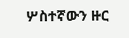ሦስተኛውን ዙር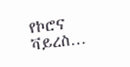የኮሮና ቫይረስ…